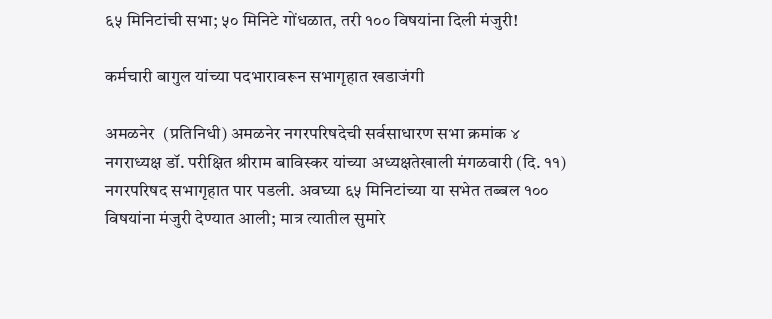६५ मिनिटांची सभा; ५० मिनिटे गोंधळात, तरी १०० विषयांना दिली मंजुरी!

कर्मचारी बागुल यांच्या पदभारावरून सभागृहात खडाजंगी

अमळनेर  (प्रतिनिधी) अमळनेर नगरपरिषदेची सर्वसाधारण सभा क्रमांक ४ नगराध्यक्ष डॉ. परीक्षित श्रीराम बाविस्कर यांच्या अध्यक्षतेखाली मंगळवारी (दि. ११) नगरपरिषद सभागृहात पार पडली. अवघ्या ६५ मिनिटांच्या या सभेत तब्बल १०० विषयांना मंजुरी देण्यात आली; मात्र त्यातील सुमारे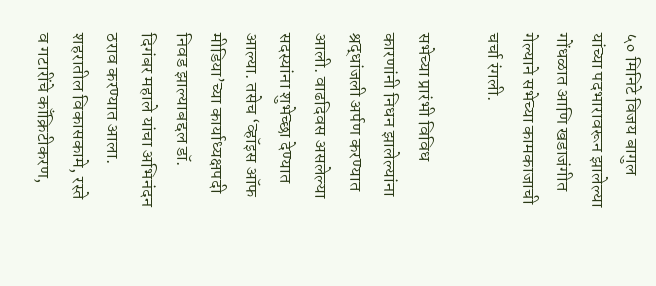५० मिनिटे विजय बागुल यांच्या पदभारावरून झालेल्या गोंधळात आणि खडाजंगीत गेल्याने सभेच्या कामकाजाची चर्चा रंगली.

सभेच्या प्रारंभी विविध कारणांनी निधन झालेल्यांना श्रद्धांजली अर्पण करण्यात आली. वाढदिवस असलेल्या सदस्यांना शुभेच्छा देण्यात आल्या. तसेच ‘व्हॉइस ऑफ मीडिया’च्या कार्याध्यक्षपदी निवड झाल्याबद्दल डॉ. दिगंबर महाले यांचा अभिनंदन ठराव करण्यात आला. शहरातील विकासकामे, रस्ते व गटारींचे काँक्रिटीकरण,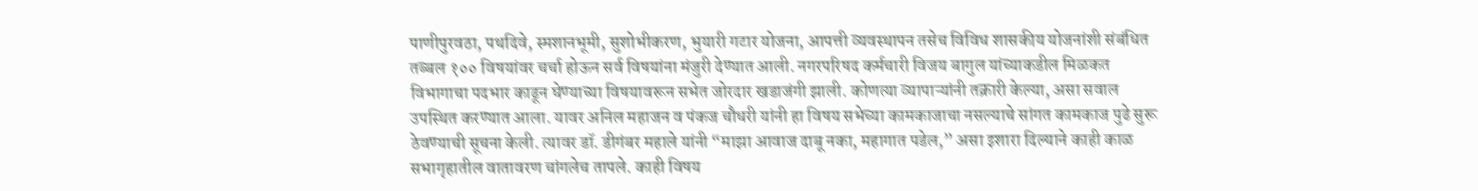पाणीपुरवठा, पथदिवे, स्मशानभूमी, सुशोभीकरण, भुयारी गटार योजना, आपत्ती व्यवस्थापन तसेच विविध शासकीय योजनांशी संबंधित तब्बल १०० विषयांवर चर्चा होऊन सर्व विषयांना मंजुरी देण्यात आली. नगरपरिषद कर्मचारी विजय बागुल यांच्याकडील मिळकत विभागाचा पदभार काढून घेण्याच्या विषयावरून सभेत जोरदार खडाजंगी झाली. कोणत्या व्यापाऱ्यांनी तक्रारी केल्या, असा सवाल उपस्थित करण्यात आला. यावर अनिल महाजन व पंकज चौधरी यांनी हा विषय सभेच्या कामकाजाचा नसल्याचे सांगत कामकाज पुढे सुरू ठेवण्याची सूचना केली. त्यावर डॉ. डीगंबर महाले यांनी “माझा आवाज दाबू नका, महागात पडेल,” असा इशारा दिल्याने काही काळ सभागृहातील वातावरण चांगलेच तापले. काही विषय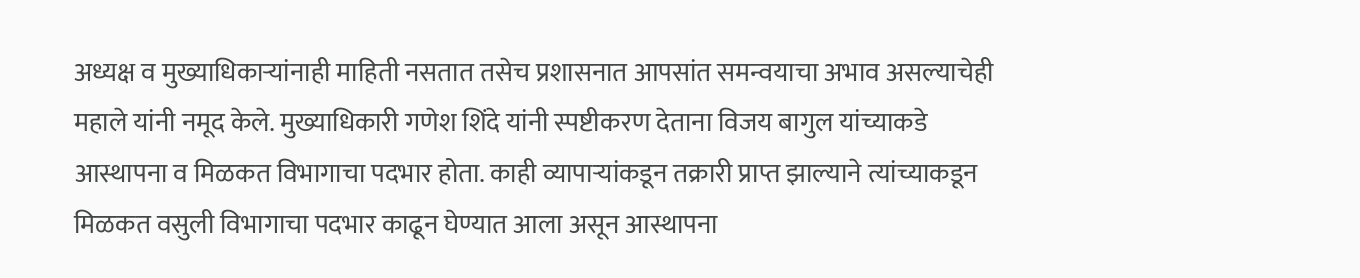अध्यक्ष व मुख्याधिकाऱ्यांनाही माहिती नसतात तसेच प्रशासनात आपसांत समन्वयाचा अभाव असल्याचेही महाले यांनी नमूद केले. मुख्याधिकारी गणेश शिंदे यांनी स्पष्टीकरण देताना विजय बागुल यांच्याकडे आस्थापना व मिळकत विभागाचा पदभार होता. काही व्यापाऱ्यांकडून तक्रारी प्राप्त झाल्याने त्यांच्याकडून मिळकत वसुली विभागाचा पदभार काढून घेण्यात आला असून आस्थापना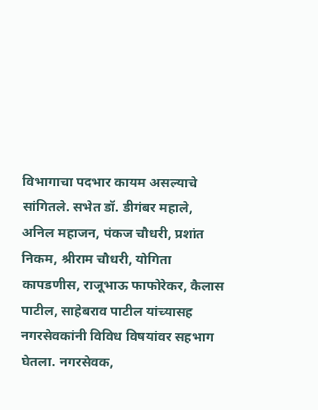विभागाचा पदभार कायम असल्याचे सांगितले. सभेत डॉ. डीगंबर महाले, अनिल महाजन, पंकज चौधरी, प्रशांत निकम, श्रीराम चौधरी, योगिता कापडणीस, राजूभाऊ फाफोरेकर, कैलास पाटील, साहेबराव पाटील यांच्यासह नगरसेवकांनी विविध विषयांवर सहभाग घेतला. नगरसेवक,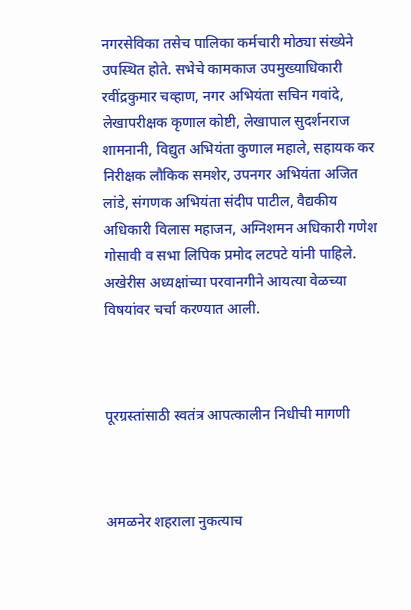नगरसेविका तसेच पालिका कर्मचारी मोठ्या संख्येने उपस्थित होते. सभेचे कामकाज उपमुख्याधिकारी रवींद्रकुमार चव्हाण, नगर अभियंता सचिन गवांदे, लेखापरीक्षक कृणाल कोष्टी, लेखापाल सुदर्शनराज शामनानी, विद्युत अभियंता कुणाल महाले, सहायक कर निरीक्षक लौकिक समशेर, उपनगर अभियंता अजित लांडे, संगणक अभियंता संदीप पाटील, वैद्यकीय अधिकारी विलास महाजन, अग्निशमन अधिकारी गणेश गोसावी व सभा लिपिक प्रमोद लटपटे यांनी पाहिले. अखेरीस अध्यक्षांच्या परवानगीने आयत्या वेळच्या विषयांवर चर्चा करण्यात आली.



पूरग्रस्तांसाठी स्वतंत्र आपत्कालीन निधीची मागणी



अमळनेर शहराला नुकत्याच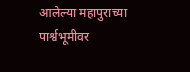आलेल्या महापुराच्या पार्श्वभूमीवर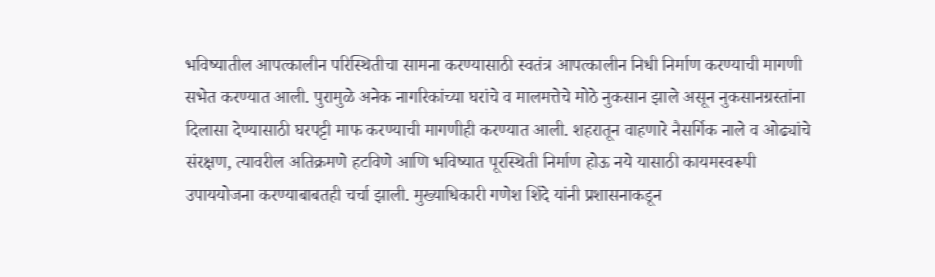भविष्यातील आपत्कालीन परिस्थितीचा सामना करण्यासाठी स्वतंत्र आपत्कालीन निधी निर्माण करण्याची मागणी सभेत करण्यात आली. पुरामुळे अनेक नागरिकांच्या घरांचे व मालमत्तेचे मोठे नुकसान झाले असून नुकसानग्रस्तांना दिलासा देण्यासाठी घरपट्टी माफ करण्याची मागणीही करण्यात आली. शहरातून वाहणारे नैसर्गिक नाले व ओढ्यांचे संरक्षण, त्यावरील अतिक्रमणे हटविणे आणि भविष्यात पूरस्थिती निर्माण होऊ नये यासाठी कायमस्वरूपी उपाययोजना करण्याबाबतही चर्चा झाली. मुख्याधिकारी गणेश शिंदे यांनी प्रशासनाकडून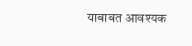याबाबत आवश्यक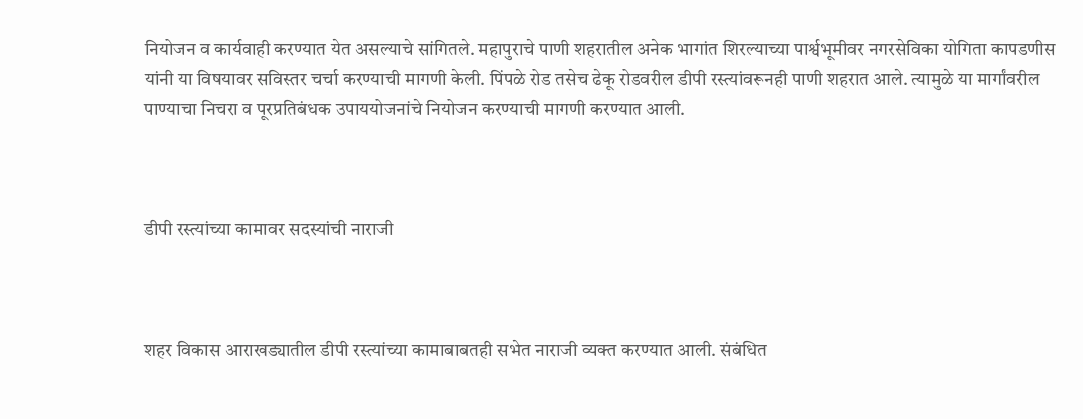नियोजन व कार्यवाही करण्यात येत असल्याचे सांगितले. महापुराचे पाणी शहरातील अनेक भागांत शिरल्याच्या पार्श्वभूमीवर नगरसेविका योगिता कापडणीस यांनी या विषयावर सविस्तर चर्चा करण्याची मागणी केली. पिंपळे रोड तसेच ढेकू रोडवरील डीपी रस्त्यांवरूनही पाणी शहरात आले. त्यामुळे या मार्गांवरील पाण्याचा निचरा व पूरप्रतिबंधक उपाययोजनांचे नियोजन करण्याची मागणी करण्यात आली.



डीपी रस्त्यांच्या कामावर सदस्यांची नाराजी



शहर विकास आराखड्यातील डीपी रस्त्यांच्या कामाबाबतही सभेत नाराजी व्यक्त करण्यात आली. संबंधित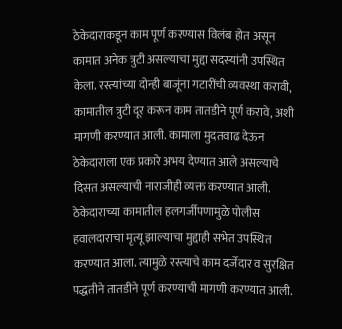ठेकेदाराकडून काम पूर्ण करण्यास विलंब होत असून कामात अनेक त्रुटी असल्याचा मुद्दा सदस्यांनी उपस्थित केला. रस्त्यांच्या दोन्ही बाजूंना गटारींची व्यवस्था करावी, कामातील त्रुटी दूर करून काम तातडीने पूर्ण करावे, अशी मागणी करण्यात आली. कामाला मुदतवाढ देऊन ठेकेदाराला एक प्रकारे अभय देण्यात आले असल्याचे दिसत असल्याची नाराजीही व्यक्त करण्यात आली. ठेकेदाराच्या कामातील हलगर्जीपणामुळे पोलीस हवालदाराचा मृत्यू झाल्याचा मुद्दाही सभेत उपस्थित करण्यात आला. त्यामुळे रस्त्याचे काम दर्जेदार व सुरक्षित पद्धतीने तातडीने पूर्ण करण्याची मागणी करण्यात आली.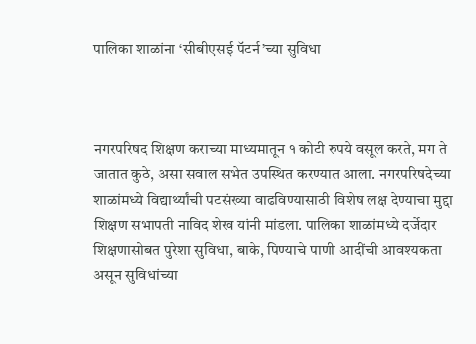पालिका शाळांना ‘सीबीएसई पॅटर्न’च्या सुविधा



नगरपरिषद शिक्षण कराच्या माध्यमातून १ कोटी रुपये वसूल करते, मग ते जातात कुठे, असा सवाल सभेत उपस्थित करण्यात आला. नगरपरिषदेच्या शाळांमध्ये विद्यार्थ्यांची पटसंख्या वाढविण्यासाठी विशेष लक्ष देण्याचा मुद्दा शिक्षण सभापती नाविद शेख यांनी मांडला. पालिका शाळांमध्ये दर्जेदार शिक्षणासोबत पुरेशा सुविधा, बाके, पिण्याचे पाणी आदींची आवश्यकता असून सुविधांच्या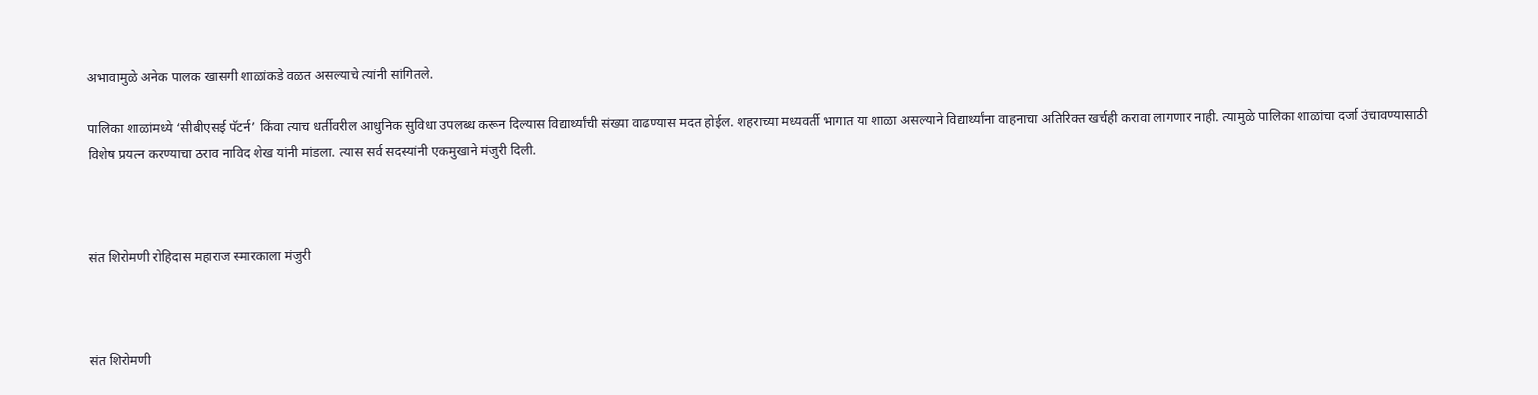अभावामुळे अनेक पालक खासगी शाळांकडे वळत असल्याचे त्यांनी सांगितले.

पालिका शाळांमध्ये ‘सीबीएसई पॅटर्न’ किंवा त्याच धर्तीवरील आधुनिक सुविधा उपलब्ध करून दिल्यास विद्यार्थ्यांची संख्या वाढण्यास मदत होईल. शहराच्या मध्यवर्ती भागात या शाळा असल्याने विद्यार्थ्यांना वाहनाचा अतिरिक्त खर्चही करावा लागणार नाही. त्यामुळे पालिका शाळांचा दर्जा उंचावण्यासाठी विशेष प्रयत्न करण्याचा ठराव नाविद शेख यांनी मांडला. त्यास सर्व सदस्यांनी एकमुखाने मंजुरी दिली.



संत शिरोमणी रोहिदास महाराज स्मारकाला मंजुरी



संत शिरोमणी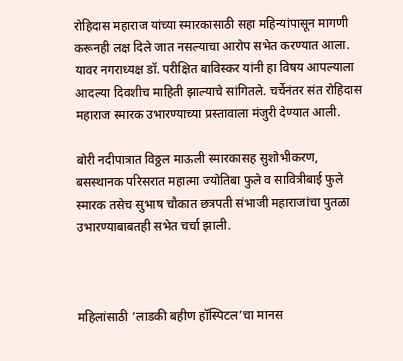रोहिदास महाराज यांच्या स्मारकासाठी सहा महिन्यांपासून मागणी करूनही लक्ष दिले जात नसल्याचा आरोप सभेत करण्यात आला. यावर नगराध्यक्ष डॉ. परीक्षित बाविस्कर यांनी हा विषय आपल्याला आदल्या दिवशीच माहिती झाल्याचे सांगितले. चर्चेनंतर संत रोहिदास महाराज स्मारक उभारण्याच्या प्रस्तावाला मंजुरी देण्यात आली.

बोरी नदीपात्रात विठ्ठल माऊली स्मारकासह सुशोभीकरण, बसस्थानक परिसरात महात्मा ज्योतिबा फुले व सावित्रीबाई फुले स्मारक तसेच सुभाष चौकात छत्रपती संभाजी महाराजांचा पुतळा उभारण्याबाबतही सभेत चर्चा झाली.



महिलांसाठी ‘लाडकी बहीण हॉस्पिटल’चा मानस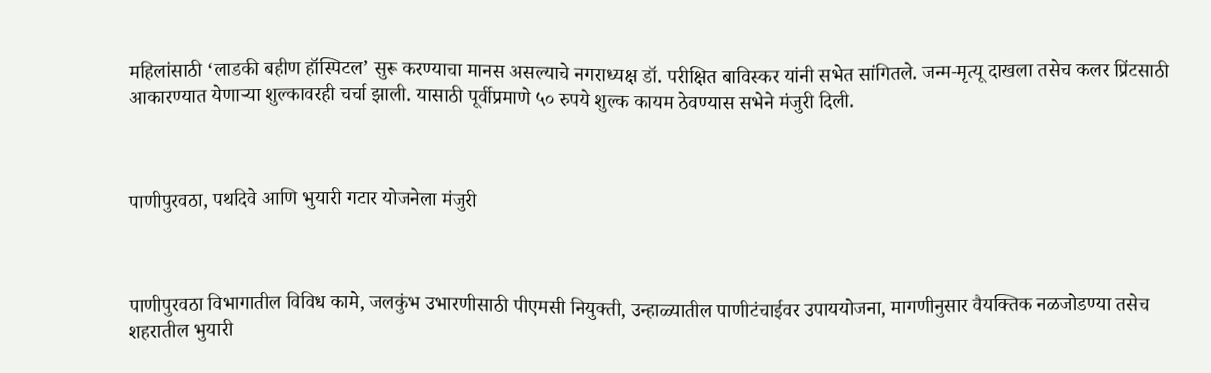महिलांसाठी ‘लाडकी बहीण हॉस्पिटल’ सुरू करण्याचा मानस असल्याचे नगराध्यक्ष डॉ. परीक्षित बाविस्कर यांनी सभेत सांगितले. जन्म-मृत्यू दाखला तसेच कलर प्रिंटसाठी आकारण्यात येणाऱ्या शुल्कावरही चर्चा झाली. यासाठी पूर्वीप्रमाणे ५० रुपये शुल्क कायम ठेवण्यास सभेने मंजुरी दिली.



पाणीपुरवठा, पथदिवे आणि भुयारी गटार योजनेला मंजुरी



पाणीपुरवठा विभागातील विविध कामे, जलकुंभ उभारणीसाठी पीएमसी नियुक्ती, उन्हाळ्यातील पाणीटंचाईवर उपाययोजना, मागणीनुसार वैयक्तिक नळजोडण्या तसेच शहरातील भुयारी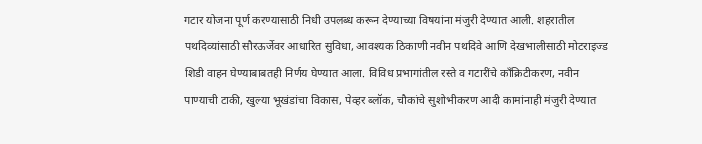गटार योजना पूर्ण करण्यासाठी निधी उपलब्ध करून देण्याच्या विषयांना मंजुरी देण्यात आली. शहरातील पथदिव्यांसाठी सौरऊर्जेवर आधारित सुविधा, आवश्यक ठिकाणी नवीन पथदिवे आणि देखभालीसाठी मोटराइज्ड शिडी वाहन घेण्याबाबतही निर्णय घेण्यात आला. विविध प्रभागांतील रस्ते व गटारींचे काँक्रिटीकरण, नवीन पाण्याची टाकी, खुल्या भूखंडांचा विकास, पेव्हर ब्लॉक, चौकांचे सुशोभीकरण आदी कामांनाही मंजुरी देण्यात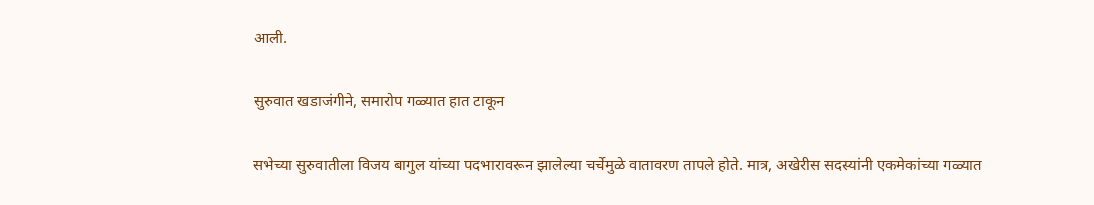आली.

सुरुवात खडाजंगीने, समारोप गळ्यात हात टाकून

सभेच्या सुरुवातीला विजय बागुल यांच्या पदभारावरून झालेल्या चर्चेमुळे वातावरण तापले होते. मात्र, अखेरीस सदस्यांनी एकमेकांच्या गळ्यात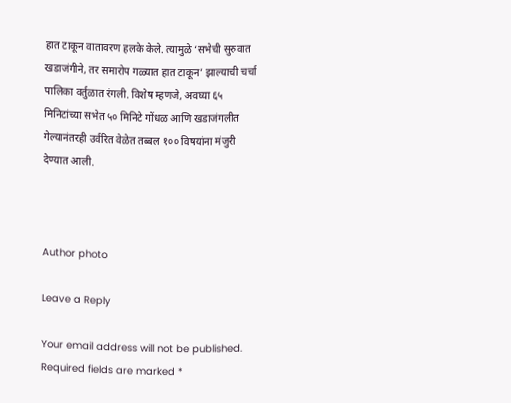हात टाकून वातावरण हलके केले. त्यामुळे ‘सभेची सुरुवात खडाजंगीने, तर समारोप गळ्यात हात टाकून’ झाल्याची चर्चा पालिका वर्तुळात रंगली. विशेष म्हणजे, अवघ्या ६५ मिनिटांच्या सभेत ५० मिनिटे गोंधळ आणि खडाजंगलीत गेल्यानंतरही उर्वरित वेळेत तब्बल १०० विषयांना मंजुरी देण्यात आली.



Author photo

Leave a Reply

Your email address will not be published. Required fields are marked *